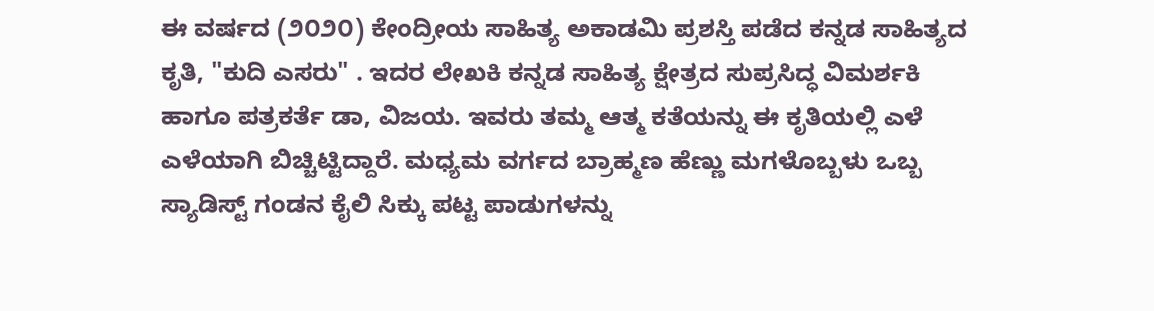ಈ ವರ್ಷದ (೨೦೨೦) ಕೇಂದ್ರೀಯ ಸಾಹಿತ್ಯ ಅಕಾಡಮಿ ಪ್ರಶಸ್ತಿ ಪಡೆದ ಕನ್ನಡ ಸಾಹಿತ್ಯದ ಕೃತಿ, "ಕುದಿ ಎಸರು" . ಇದರ ಲೇಖಕಿ ಕನ್ನಡ ಸಾಹಿತ್ಯ ಕ್ಷೇತ್ರದ ಸುಪ್ರಸಿದ್ಧ ವಿಮರ್ಶಕಿ ಹಾಗೂ ಪತ್ರಕರ್ತೆ ಡಾ, ವಿಜಯ. ಇವರು ತಮ್ಮ ಆತ್ಮ ಕತೆಯನ್ನು ಈ ಕೃತಿಯಲ್ಲಿ ಎಳೆ ಎಳೆಯಾಗಿ ಬಿಚ್ಚಿಟ್ಟಿದ್ದಾರೆ. ಮಧ್ಯಮ ವರ್ಗದ ಬ್ರಾಹ್ಮಣ ಹೆಣ್ಣು ಮಗಳೊಬ್ಬಳು ಒಬ್ಬ ಸ್ಯಾಡಿಸ್ಟ್ ಗಂಡನ ಕೈಲಿ ಸಿಕ್ಕು ಪಟ್ಟ ಪಾಡುಗಳನ್ನು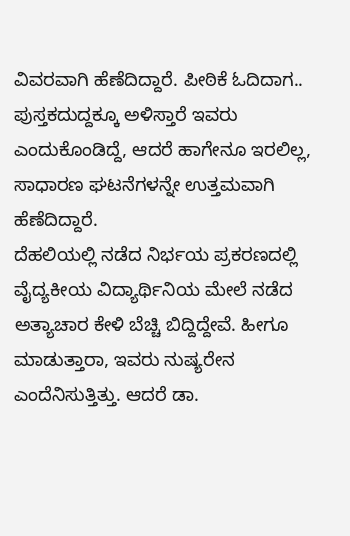ವಿವರವಾಗಿ ಹೆಣೆದಿದ್ದಾರೆ. ಪೀಠಿಕೆ ಓದಿದಾಗ.. ಪುಸ್ತಕದುದ್ದಕ್ಕೂ ಅಳಿಸ್ತಾರೆ ಇವರು ಎಂದುಕೊಂಡಿದ್ದೆ, ಆದರೆ ಹಾಗೇನೂ ಇರಲಿಲ್ಲ, ಸಾಧಾರಣ ಘಟನೆಗಳನ್ನೇ ಉತ್ತಮವಾಗಿ ಹೆಣೆದಿದ್ದಾರೆ.
ದೆಹಲಿಯಲ್ಲಿ ನಡೆದ ನಿರ್ಭಯ ಪ್ರಕರಣದಲ್ಲಿ ವೈದ್ಯಕೀಯ ವಿದ್ಯಾರ್ಥಿನಿಯ ಮೇಲೆ ನಡೆದ ಅತ್ಯಾಚಾರ ಕೇಳಿ ಬೆಚ್ಚಿ ಬಿದ್ದಿದ್ದೇವೆ. ಹೀಗೂ ಮಾಡುತ್ತಾರಾ, ಇವರು ನುಷ್ಯರೇನ ಎಂದೆನಿಸುತ್ತಿತ್ತು. ಆದರೆ ಡಾ.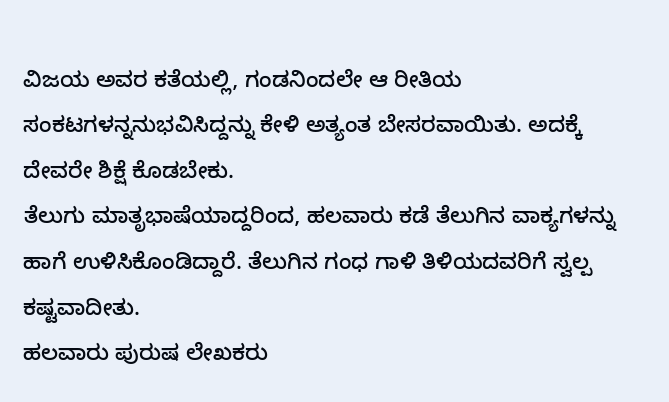ವಿಜಯ ಅವರ ಕತೆಯಲ್ಲಿ, ಗಂಡನಿಂದಲೇ ಆ ರೀತಿಯ ಸಂಕಟಗಳನ್ನನುಭವಿಸಿದ್ದನ್ನು ಕೇಳಿ ಅತ್ಯಂತ ಬೇಸರವಾಯಿತು. ಅದಕ್ಕೆ ದೇವರೇ ಶಿಕ್ಷೆ ಕೊಡಬೇಕು.
ತೆಲುಗು ಮಾತೃಭಾಷೆಯಾದ್ದರಿಂದ, ಹಲವಾರು ಕಡೆ ತೆಲುಗಿನ ವಾಕ್ಯಗಳನ್ನು ಹಾಗೆ ಉಳಿಸಿಕೊಂಡಿದ್ದಾರೆ. ತೆಲುಗಿನ ಗಂಧ ಗಾಳಿ ತಿಳಿಯದವರಿಗೆ ಸ್ವಲ್ಪ ಕಷ್ಟವಾದೀತು.
ಹಲವಾರು ಪುರುಷ ಲೇಖಕರು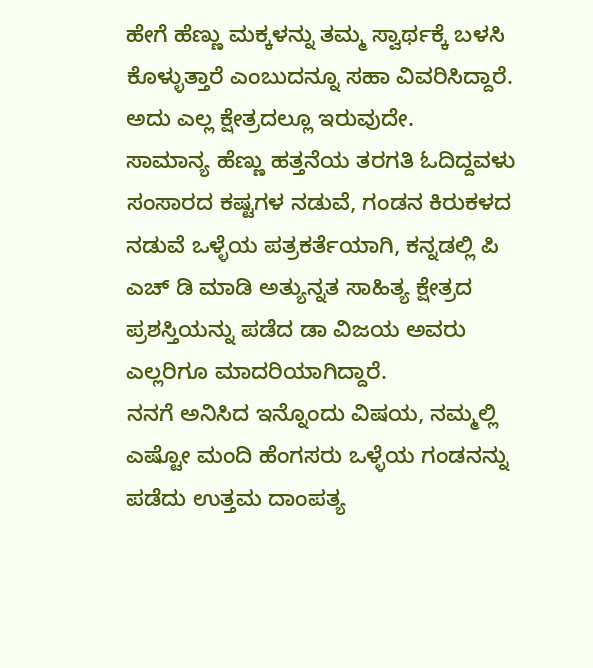ಹೇಗೆ ಹೆಣ್ಣು ಮಕ್ಕಳನ್ನು ತಮ್ಮ ಸ್ವಾರ್ಥಕ್ಕೆ ಬಳಸಿ ಕೊಳ್ಳುತ್ತಾರೆ ಎಂಬುದನ್ನೂ ಸಹಾ ವಿವರಿಸಿದ್ದಾರೆ. ಅದು ಎಲ್ಲ ಕ್ಷೇತ್ರದಲ್ಲೂ ಇರುವುದೇ.
ಸಾಮಾನ್ಯ ಹೆಣ್ಣು ಹತ್ತನೆಯ ತರಗತಿ ಓದಿದ್ದವಳು ಸಂಸಾರದ ಕಷ್ಟಗಳ ನಡುವೆ, ಗಂಡನ ಕಿರುಕಳದ ನಡುವೆ ಒಳ್ಳೆಯ ಪತ್ರಕರ್ತೆಯಾಗಿ, ಕನ್ನಡಲ್ಲಿ ಪಿ ಎಚ್ ಡಿ ಮಾಡಿ ಅತ್ಯುನ್ನತ ಸಾಹಿತ್ಯ ಕ್ಷೇತ್ರದ ಪ್ರಶಸ್ತಿಯನ್ನು ಪಡೆದ ಡಾ ವಿಜಯ ಅವರು ಎಲ್ಲರಿಗೂ ಮಾದರಿಯಾಗಿದ್ದಾರೆ.
ನನಗೆ ಅನಿಸಿದ ಇನ್ನೊಂದು ವಿಷಯ, ನಮ್ಮಲ್ಲಿ ಎಷ್ಟೋ ಮಂದಿ ಹೆಂಗಸರು ಒಳ್ಳೆಯ ಗಂಡನನ್ನು ಪಡೆದು ಉತ್ತಮ ದಾಂಪತ್ಯ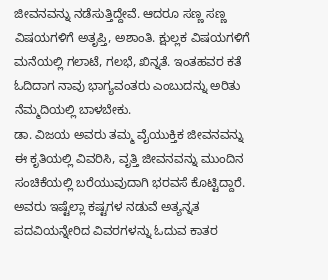ಜೀವನವನ್ನು ನಡೆಸುತ್ತಿದ್ದೇವೆ. ಆದರೂ ಸಣ್ಣ ಸಣ್ಣ ವಿಷಯಗಳಿಗೆ ಅತೃಪ್ತಿ, ಅಶಾಂತಿ. ಕ್ಷುಲ್ಲಕ ವಿಷಯಗಳಿಗೆ ಮನೆಯಲ್ಲಿ ಗಲಾಟೆ, ಗಲಭೆ, ಖಿನ್ನತೆ. ಇಂತಹವರ ಕತೆ ಓದಿದಾಗ ನಾವು ಭಾಗ್ಯವಂತರು ಎಂಬುದನ್ನು ಅರಿತು ನೆಮ್ಮದಿಯಲ್ಲಿ ಬಾಳಬೇಕು.
ಡಾ. ವಿಜಯ ಅವರು ತಮ್ಮ ವೈಯುಕ್ತಿಕ ಜೀವನವನ್ನು ಈ ಕೃತಿಯಲ್ಲಿ ವಿವರಿಸಿ, ವೃತ್ತಿ ಜೀವನವನ್ನು ಮುಂದಿನ ಸಂಚಿಕೆಯಲ್ಲಿ ಬರೆಯುವುದಾಗಿ ಭರವಸೆ ಕೊಟ್ಟಿದ್ದಾರೆ. ಅವರು ಇಷ್ಟೆಲ್ಲಾ ಕಷ್ಟಗಳ ನಡುವೆ ಅತ್ಯನ್ನತ ಪದವಿಯನ್ನೇರಿದ ವಿವರಗಳನ್ನು ಓದುವ ಕಾತರ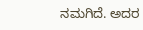ನಮಗಿದೆ. ಅದರ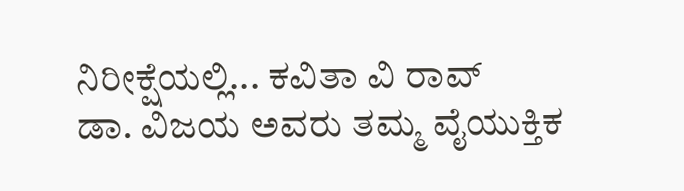ನಿರೀಕ್ಷೆಯಲ್ಲಿ... ಕವಿತಾ ವಿ ರಾವ್
ಡಾ. ವಿಜಯ ಅವರು ತಮ್ಮ ವೈಯುಕ್ತಿಕ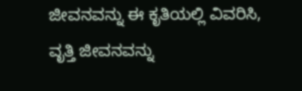ಜೀವನವನ್ನು ಈ ಕೃತಿಯಲ್ಲಿ ವಿವರಿಸಿ, ವೃತ್ತಿ ಜೀವನವನ್ನು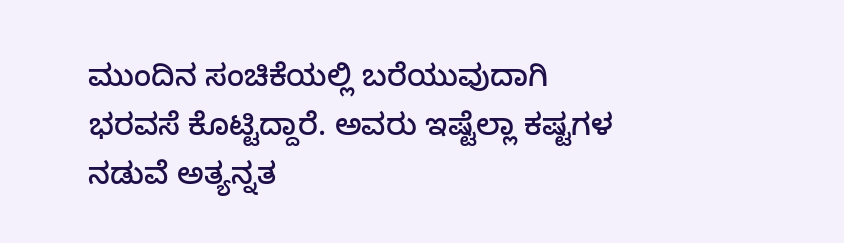ಮುಂದಿನ ಸಂಚಿಕೆಯಲ್ಲಿ ಬರೆಯುವುದಾಗಿ ಭರವಸೆ ಕೊಟ್ಟಿದ್ದಾರೆ. ಅವರು ಇಷ್ಟೆಲ್ಲಾ ಕಷ್ಟಗಳ ನಡುವೆ ಅತ್ಯನ್ನತ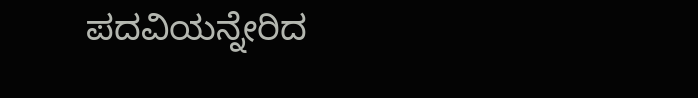ಪದವಿಯನ್ನೇರಿದ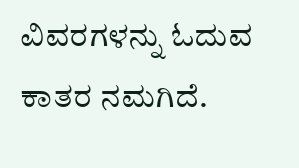ವಿವರಗಳನ್ನು ಓದುವ ಕಾತರ ನಮಗಿದೆ.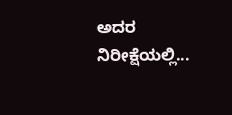ಅದರ ನಿರೀಕ್ಷೆಯಲ್ಲಿ...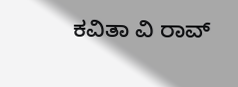ಕವಿತಾ ವಿ ರಾವ್